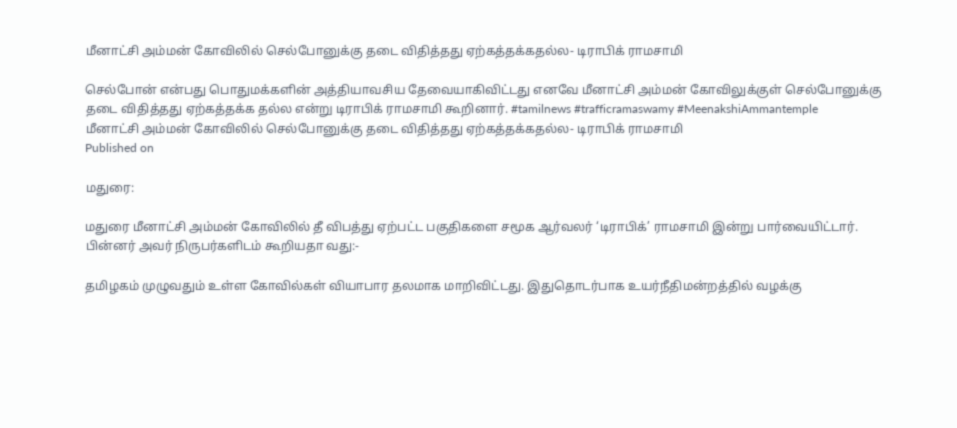மீனாட்சி அம்மன் கோவிலில் செல்போனுக்கு தடை விதித்தது ஏற்கத்தக்கதல்ல- டிராபிக் ராமசாமி

செல்போன் என்பது பொதுமக்களின் அத்தியாவசிய தேவையாகிவிட்டது எனவே மீனாட்சி அம்மன் கோவிலுக்குள் செல்போனுக்கு தடை விதித்தது ஏற்கத்தக்க தல்ல என்று டிராபிக் ராமசாமி கூறினார். #tamilnews #trafficramaswamy #MeenakshiAmmantemple
மீனாட்சி அம்மன் கோவிலில் செல்போனுக்கு தடை விதித்தது ஏற்கத்தக்கதல்ல- டிராபிக் ராமசாமி
Published on

மதுரை:

மதுரை மீனாட்சி அம்மன் கோவிலில் தீ விபத்து ஏற்பட்ட பகுதிகளை சமூக ஆர்வலர் ‘டிராபிக்’ ராமசாமி இன்று பார்வையிட்டார். பின்னர் அவர் நிருபர்களிடம் கூறியதா வது:-

தமிழகம் முழுவதும் உள்ள கோவில்கள் வியாபார தலமாக மாறிவிட்டது. இதுதொடர்பாக உயர்நீதிமன்றத்தில் வழக்கு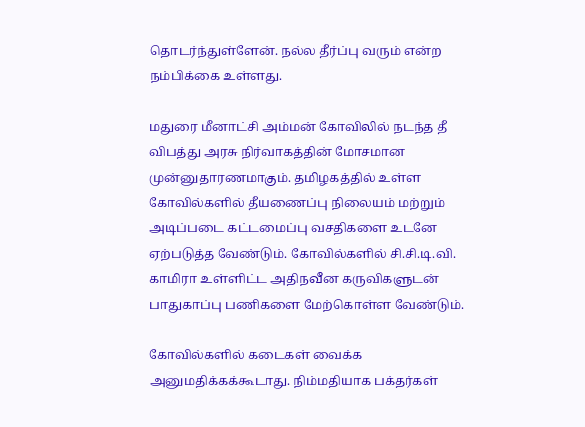தொடர்ந்துள்ளேன். நல்ல தீர்ப்பு வரும் என்ற நம்பிக்கை உள்ளது.

மதுரை மீனாட்சி அம்மன் கோவிலில் நடந்த தீ விபத்து அரசு நிர்வாகத்தின் மோசமான முன்னுதாரணமாகும். தமிழகத்தில் உள்ள கோவில்களில் தீயணைப்பு நிலையம் மற்றும் அடிப்படை கட்டமைப்பு வசதிகளை உடனே ஏற்படுத்த வேண்டும். கோவில்களில் சி.சி.டி.வி. காமிரா உள்ளிட்ட அதிநவீன கருவிகளுடன் பாதுகாப்பு பணிகளை மேற்கொள்ள வேண்டும்.

கோவில்களில் கடைகள் வைக்க அனுமதிக்கக்கூடாது. நிம்மதியாக பக்தர்கள்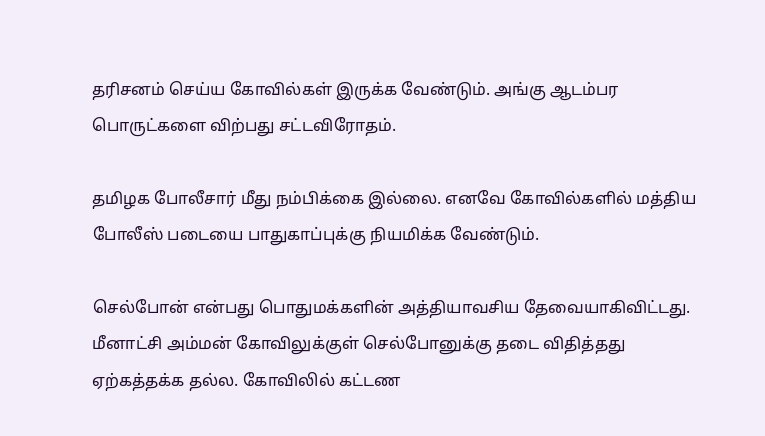தரிசனம் செய்ய கோவில்கள் இருக்க வேண்டும். அங்கு ஆடம்பர பொருட்களை விற்பது சட்டவிரோதம்.

தமிழக போலீசார் மீது நம்பிக்கை இல்லை. எனவே கோவில்களில் மத்திய போலீஸ் படையை பாதுகாப்புக்கு நியமிக்க வேண்டும்.

செல்போன் என்பது பொதுமக்களின் அத்தியாவசிய தேவையாகிவிட்டது. மீனாட்சி அம்மன் கோவிலுக்குள் செல்போனுக்கு தடை விதித்தது ஏற்கத்தக்க தல்ல. கோவிலில் கட்டண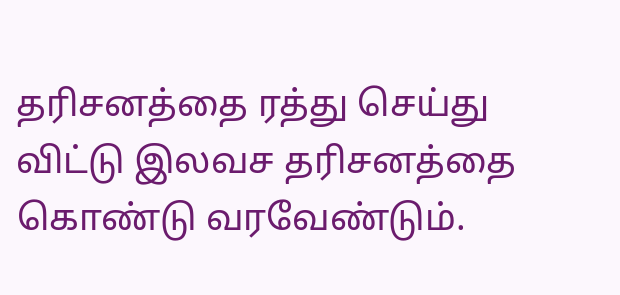தரிசனத்தை ரத்து செய்து விட்டு இலவச தரிசனத்தை கொண்டு வரவேண்டும்.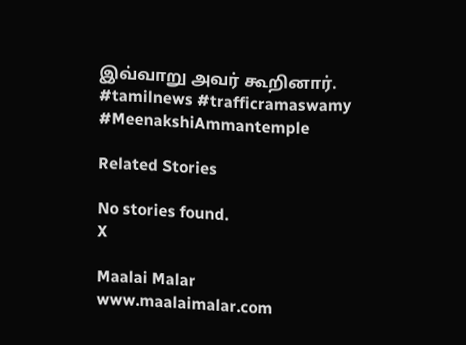இவ்வாறு அவர் கூறினார். #tamilnews #trafficramaswamy #MeenakshiAmmantemple

Related Stories

No stories found.
X

Maalai Malar
www.maalaimalar.com